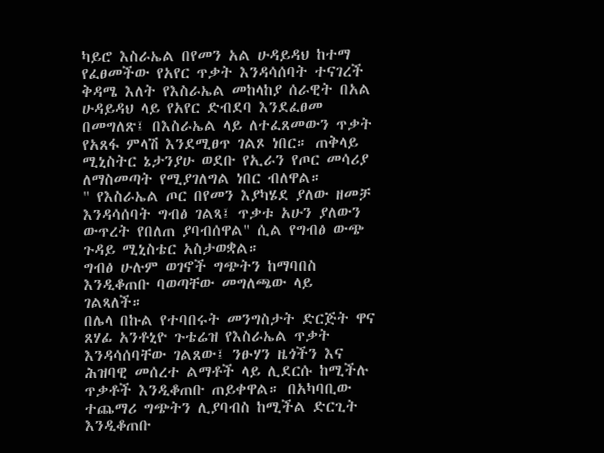ካይሮ እስራኤል በየመን አል ሁዳይዳህ ከተማ የፈፀመችው የአየር ጥቃት እንዳሳሰባት ተናገረች
ቅዳሜ እለት የእስራኤል መከላከያ ሰራዊት በአል ሁዳይዳህ ላይ የአየር ድብደባ እንደፈፀመ በመግለጽ፤ በእስራኤል ላይ ለተፈጸመውን ጥቃት የአጸፋ ምላሽ እንደሚፀጥ ገልጾ ነበር። ጠቅላይ ሚኒስትር ኔታንያሁ ወደቡ የኢራን የጦር መሳሪያ ለማስመጣት የሚያገለግል ነበር ብለዋል።
" የእስራኤል ጦር በየመን እያካሄደ ያለው ዘመቻ እንዳሳሰባት ግብፅ ገልጻ፤ ጥቃቱ አሁን ያለውን ውጥረት የበለጠ ያባብሰዋል" ሲል የግብፅ ውጭ ጉዳይ ሚኒስቴር አስታወቋል።
ግብፅ ሁሉም ወገኖች ግጭትን ከማባበስ እንዲቆጠቡ ባወጣቸው መግለጫው ላይ ገልጻለች።
በሌላ በኩል የተባበሩት መንግስታት ድርጅት ዋና ጸሃፊ አንቶኒዮ ጉቴሬዝ የእስራኤል ጥቃት እንዳሳሰባቸው ገልጸው፤ ንፁሃን ዜጎችን እና ሕዝባዊ መሰረተ ልማቶች ላይ ሊደርሱ ከሚችሉ ጥቃቶች እንዲቆጠቡ ጠይቀዋል። በአካባቢው ተጨማሪ ግጭትን ሊያባብስ ከሚችል ድርጊት እንዲቆጠቡ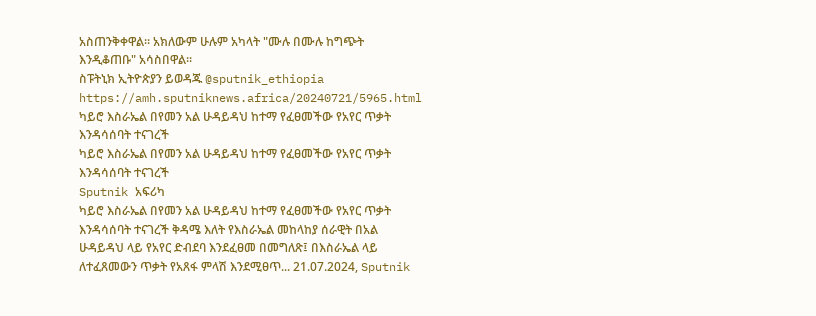አስጠንቅቀዋል። አክለውም ሁሉም አካላት "ሙሉ በሙሉ ከግጭት እንዲቆጠቡ" አሳስበዋል።
ስፑትኒክ ኢትዮጵያን ይወዳጁ @sputnik_ethiopia
https://amh.sputniknews.africa/20240721/5965.html
ካይሮ እስራኤል በየመን አል ሁዳይዳህ ከተማ የፈፀመችው የአየር ጥቃት እንዳሳሰባት ተናገረች
ካይሮ እስራኤል በየመን አል ሁዳይዳህ ከተማ የፈፀመችው የአየር ጥቃት እንዳሳሰባት ተናገረች
Sputnik አፍሪካ
ካይሮ እስራኤል በየመን አል ሁዳይዳህ ከተማ የፈፀመችው የአየር ጥቃት እንዳሳሰባት ተናገረች ቅዳሜ እለት የእስራኤል መከላከያ ሰራዊት በአል ሁዳይዳህ ላይ የአየር ድብደባ እንደፈፀመ በመግለጽ፤ በእስራኤል ላይ ለተፈጸመውን ጥቃት የአጸፋ ምላሽ እንደሚፀጥ... 21.07.2024, Sputnik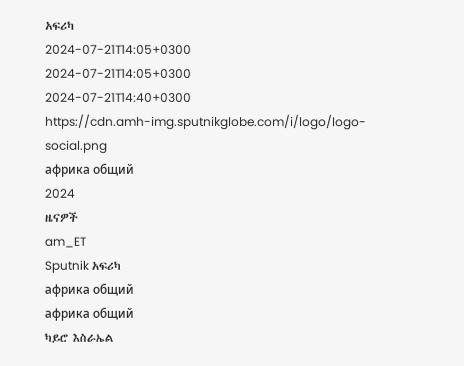አፍሪካ
2024-07-21T14:05+0300
2024-07-21T14:05+0300
2024-07-21T14:40+0300
https://cdn.amh-img.sputnikglobe.com/i/logo/logo-social.png
африка общий
2024
ዜናዎች
am_ET
Sputnik አፍሪካ
африка общий
африка общий
ካይሮ እስራኤል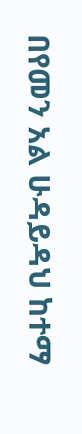በየመን አል ሁዳይዳህ ከተማ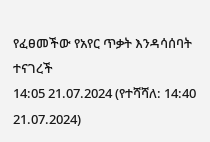የፈፀመችው የአየር ጥቃት እንዳሳሰባት ተናገረች
14:05 21.07.2024 (የተሻሻለ: 14:40 21.07.2024)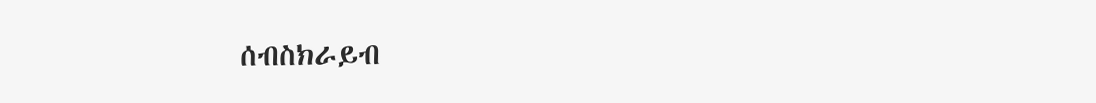ሰብስክራይብ